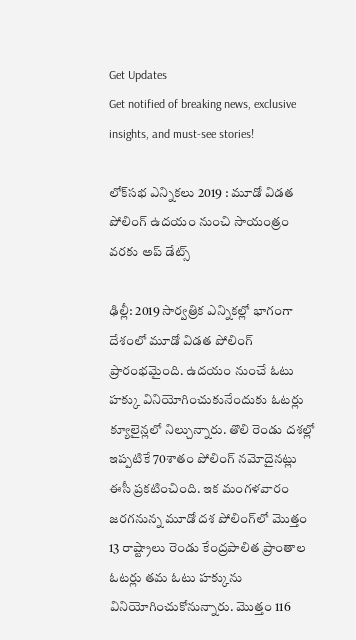Get Updates
Get notified of breaking news, exclusive insights, and must-see stories!

లోక్‌సభ ఎన్నికలు 2019 : మూడో విడత పోలింగ్ ఉదయం నుంచి సాయంత్రం వరకు అప్ డేట్స్

ఢిల్లీ: 2019 సార్వత్రిక ఎన్నికల్లో భాగంగా దేశంలో మూడో విడత పోలింగ్ ప్రారంభమైంది. ఉదయం నుంచే ఓటు హక్కు వినియోగించుకునేందుకు ఓటర్లు క్యూలైన్లలో నిల్చున్నారు. తొలి రెండు దశల్లో ఇప్పటికే 70శాతం పోలింగ్ నమోదైనట్లు ఈసీ ప్రకటించింది. ఇక మంగళవారం జరగనున్న మూడో దశ పోలింగ్‌లో మొత్తం 13 రాష్ట్రాలు రెండు కేంద్రపాలిత ప్రాంతాల ఓటర్లు తమ ఓటు హక్కును వినియోగించుకోనున్నారు. మొత్తం 116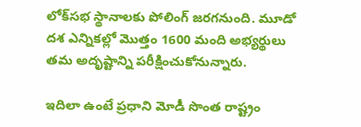లోక్‌సభ స్థానాలకు పోలింగ్ జరగనుంది. మూడో దశ ఎన్నికల్లో మొత్తం 1600 మంది అభ్యర్థులు తమ అదృష్టాన్ని పరీక్షించుకోనున్నారు.

ఇదిలా ఉంటే ప్రధాని మోడీ సొంత రాష్ట్రం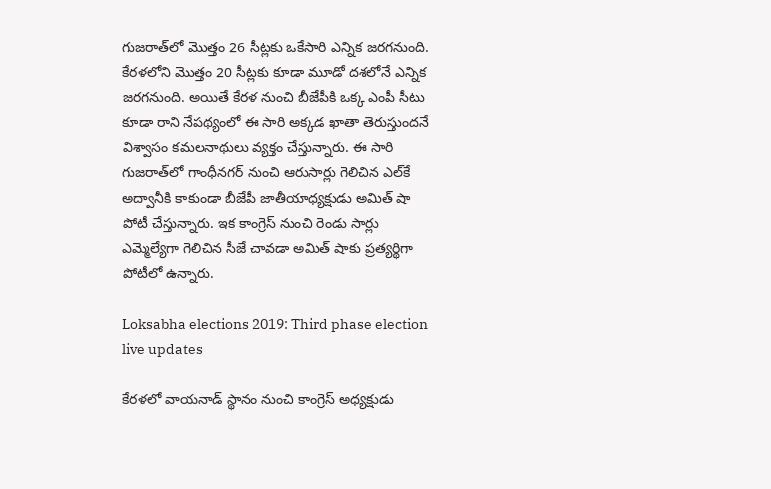గుజరాత్‌లో మొత్తం 26 సీట్లకు ఒకేసారి ఎన్నిక జరగనుంది. కేరళలోని మొత్తం 20 సీట్లకు కూడా మూడో దశలోనే ఎన్నిక జరగనుంది. అయితే కేరళ నుంచి బీజేపీకి ఒక్క ఎంపీ సీటు కూడా రాని నేపథ్యంలో ఈ సారి అక్కడ ఖాతా తెరుస్తుందనే విశ్వాసం కమలనాథులు వ్యక్తం చేస్తున్నారు. ఈ సారి గుజరాత్‌లో గాంధీనగర్ నుంచి ఆరుసార్లు గెలిచిన ఎల్‌కే అద్వానీకి కాకుండా బీజేపీ జాతీయాధ్యక్షుడు అమిత్ షా పోటీ చేస్తున్నారు. ఇక కాంగ్రెస్ నుంచి రెండు సార్లు ఎమ్మెల్యేగా గెలిచిన సీజే చావడా అమిత్ షాకు ప్రత్యర్థిగా పోటీలో ఉన్నారు.

Loksabha elections 2019: Third phase election live updates

కేరళలో వాయనాడ్ స్థానం నుంచి కాంగ్రెస్ అధ్యక్షుడు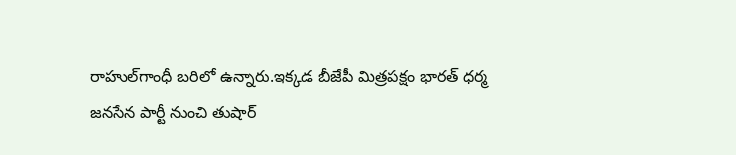రాహుల్‌గాంధీ బరిలో ఉన్నారు.ఇక్కడ బీజేపీ మిత్రపక్షం భారత్ ధర్మ జనసేన పార్టీ నుంచి తుషార్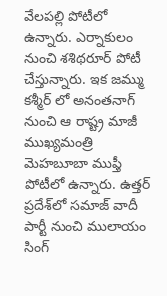వేలపల్లి పోటీలో ఉన్నారు. ఎర్నాకులం నుంచి శశిథరూర్ పోటీ చేస్తున్నారు. ఇక జమ్ము కశ్మీర్ లో అనంతనాగ్ నుంచి ఆ రాష్ట్ర మాజీ ముఖ్యమంత్రి మెహబూబా ముఫ్తీ పోటీలో ఉన్నారు. ఉత్తర్ ప్రదేశ్‌‌లో సమాజ్ వాదీ పార్టీ నుంచి ములాయం సింగ్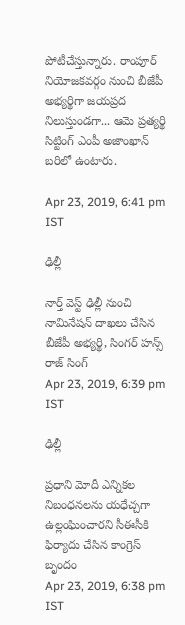పోటీచేస్తున్నారు. రాంపూర్ నియోజకవర్గం నుంచి బీజేపీ అభ్యర్థిగా జయప్రద నిలుస్తుండగా... ఆమె ప్రత్యర్థి సిట్టింగ్ ఎంపీ అజాంఖాన్ బరిలో ఉంటారు.

Apr 23, 2019, 6:41 pm IST

ఢిల్లీ

నార్త్ వెస్ట్ ఢిల్లీ నుంచి నామినేషన్ దాఖలు చేసిన బీజేపీ అభ్యర్థి, సింగర్ హన్స్ రాజ్ సింగ్
Apr 23, 2019, 6:39 pm IST

ఢిల్లీ

ప్రధాని మోదీ ఎన్నికల నిబంధనలను యధేచ్చగా ఉల్లంఘించారని సీఈసీకి ఫిర్యాదు చేసిన కాంగ్రెస్ బృందం
Apr 23, 2019, 6:38 pm IST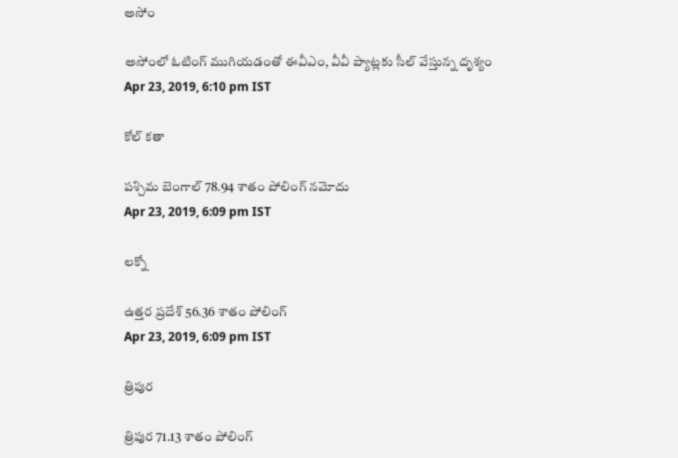అసోం

అసోంలో ఓటింగ్ ముగియడంతో ఈవీఎం, వీవీ ప్యాట్లకు సీల్ వేస్తున్న దృశ్యం
Apr 23, 2019, 6:10 pm IST

కోల్ కతా

పశ్చిమ బెంగాల్ 78.94 శాతం పోలింగ్ నమోదు
Apr 23, 2019, 6:09 pm IST

లక్నో

ఉత్తర ప్రదేశ్ 56.36 శాతం పోలింగ్
Apr 23, 2019, 6:09 pm IST

త్రిపుర

త్రిపుర 71.13 శాతం పోలింగ్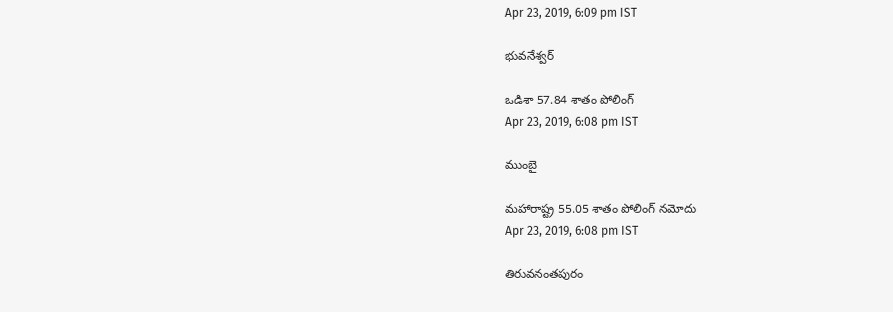Apr 23, 2019, 6:09 pm IST

భువనేశ్వర్

ఒడిశా 57.84 శాతం పోలింగ్
Apr 23, 2019, 6:08 pm IST

ముంబై

మహారాష్ట్ర 55.05 శాతం పోలింగ్ నమోదు
Apr 23, 2019, 6:08 pm IST

తిరువనంతపురం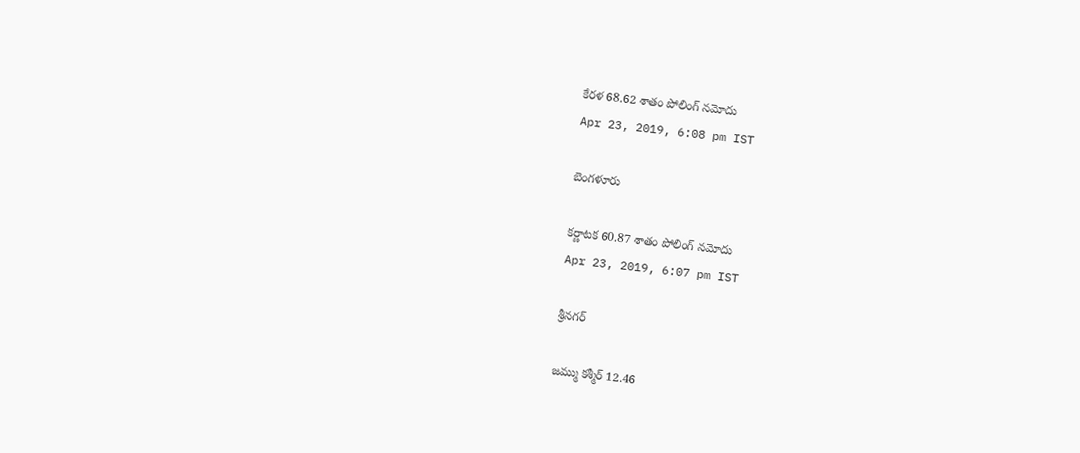కేరళ 68.62 శాతం పోలింగ్ నమోదు
Apr 23, 2019, 6:08 pm IST

బెంగళూరు

కర్ణాటక 60.87 శాతం పోలింగ్ నమోదు
Apr 23, 2019, 6:07 pm IST

శ్రీనగర్

జమ్ము కశ్మీర్ 12.46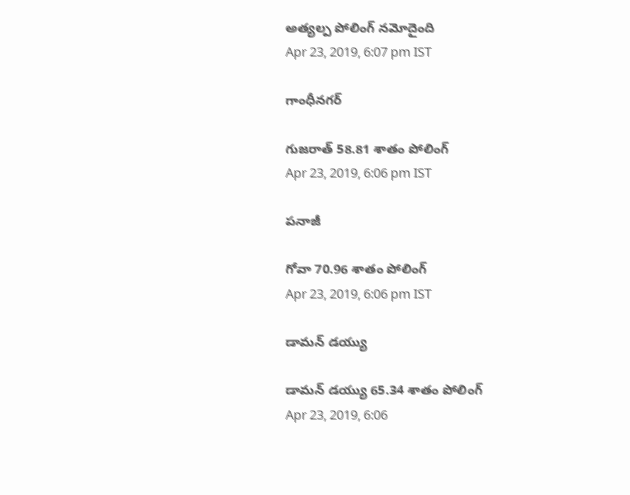అత్యల్ప పోలింగ్ నమోదైంది
Apr 23, 2019, 6:07 pm IST

గాంధీనగర్

గుజరాత్ 58.81 శాతం పోలింగ్
Apr 23, 2019, 6:06 pm IST

పనాజీ

గోవా 70.96 శాతం పోలింగ్
Apr 23, 2019, 6:06 pm IST

డామన్ డయ్యు

డామన్ డయ్యు 65.34 శాతం పోలింగ్
Apr 23, 2019, 6:06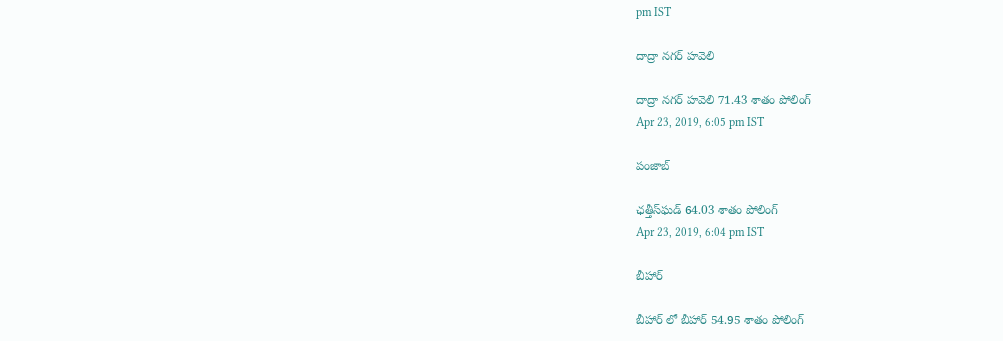pm IST

దాద్రా నగర్ హవెలి

దాద్రా నగర్ హవెలి 71.43 శాతం పోలింగ్
Apr 23, 2019, 6:05 pm IST

పంజాబ్

ఛత్తీస్‌ఘడ్ 64.03 శాతం పోలింగ్
Apr 23, 2019, 6:04 pm IST

బీహార్

బీహార్ లో బీహార్ 54.95 శాతం పోలింగ్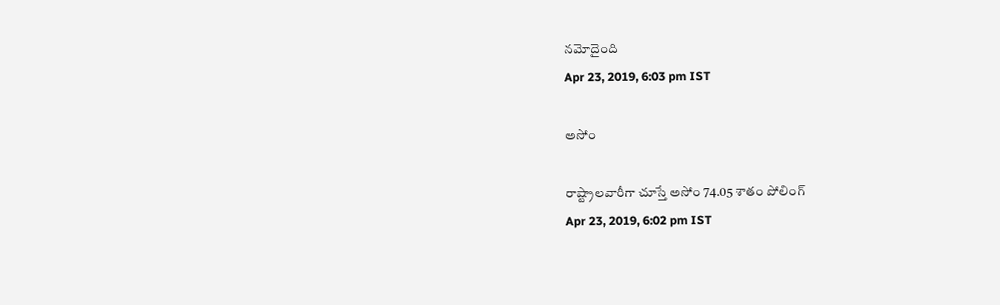నమోదైంది
Apr 23, 2019, 6:03 pm IST

అసోం

రాష్ట్రాలవారీగా చూస్తే అసోం 74.05 శాతం పోలింగ్
Apr 23, 2019, 6:02 pm IST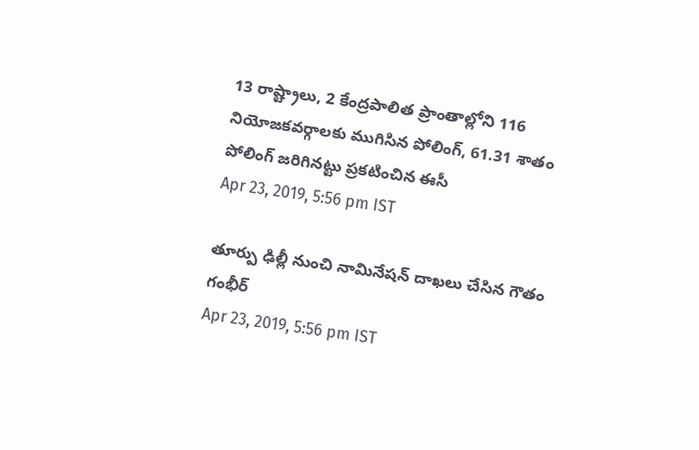13 రాష్ట్రాలు, 2 కేంద్రపాలిత ప్రాంతాల్లోని 116 నియోజకవర్గాలకు ముగిసిన పోలింగ్, 61.31 శాతం పోలింగ్ జరిగినట్టు ప్రకటించిన ఈసీ
Apr 23, 2019, 5:56 pm IST

తూర్పు ఢిల్లీ నుంచి నామినేషన్ దాఖలు చేసిన గౌతం గంభీర్
Apr 23, 2019, 5:56 pm IST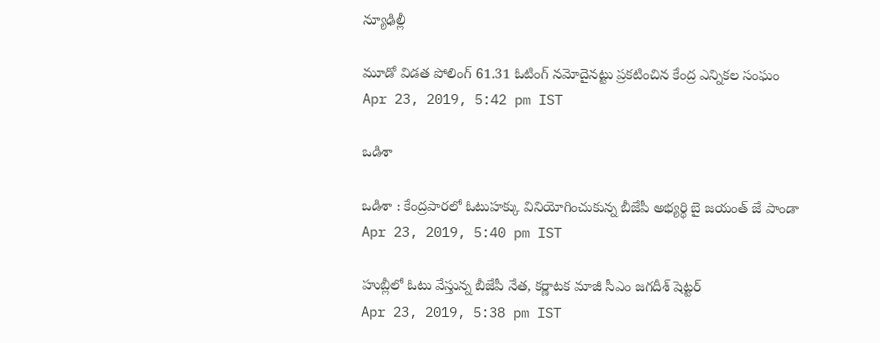న్యూఢిల్లీ

మూడో విడత పోలింగ్ 61.31 ఓటింగ్ నమోదైనట్టు ప్రకటించిన కేంద్ర ఎన్నికల సంఘం
Apr 23, 2019, 5:42 pm IST

ఒడిశా

ఒడిశా : కేంద్రపారలో ఓటుహక్కు వినియోగించుకున్న బీజేపీ అభ్యర్థి బై జయంత్ జే పాండా
Apr 23, 2019, 5:40 pm IST

హుబ్లీలో ఓటు వేస్తున్న బీజేపీ నేత, కర్ణాటక మాజీ సీఎం జగదీశ్ షెట్టర్
Apr 23, 2019, 5:38 pm IST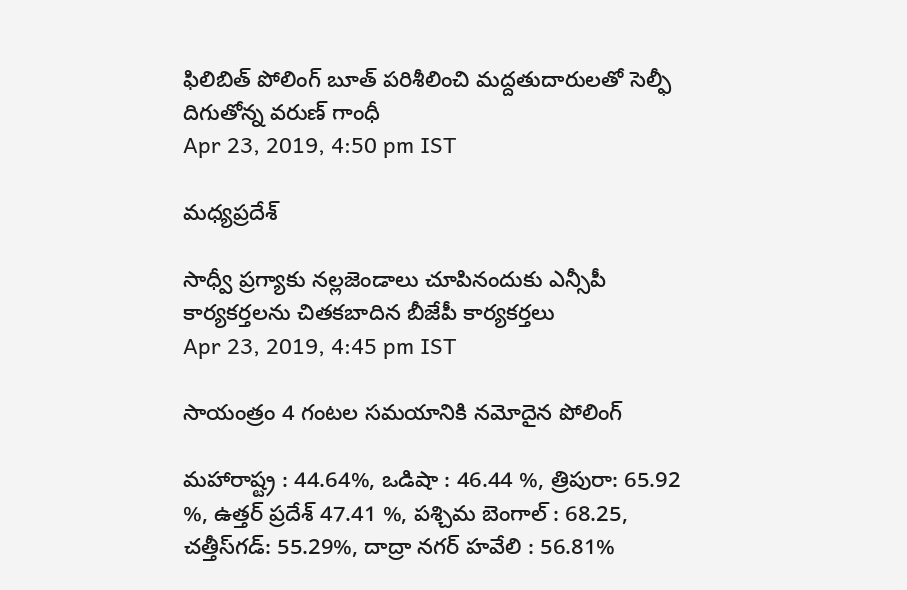ఫిలిబిత్ పోలింగ్ బూత్ పరిశీలించి మద్దతుదారులతో సెల్ఫీ దిగుతోన్న వరుణ్ గాంధీ
Apr 23, 2019, 4:50 pm IST

మధ్యప్రదేశ్

సాధ్వీ ప్రగ్యాకు నల్లజెండాలు చూపినందుకు ఎన్సీపీ కార్యకర్తలను చితకబాదిన బీజేపీ కార్యకర్తలు
Apr 23, 2019, 4:45 pm IST

సాయంత్రం 4 గంటల సమయానికి నమోదైన పోలింగ్

మహారాష్ట్ర : 44.64%, ఒడిషా : 46.44 %, త్రిపురా: 65.92 %, ఉత్తర్ ప్రదేశ్ 47.41 %, పశ్చిమ బెంగాల్ : 68.25, చత్తీస్‌గడ్: 55.29%, దాద్రా నగర్ హవేలి : 56.81%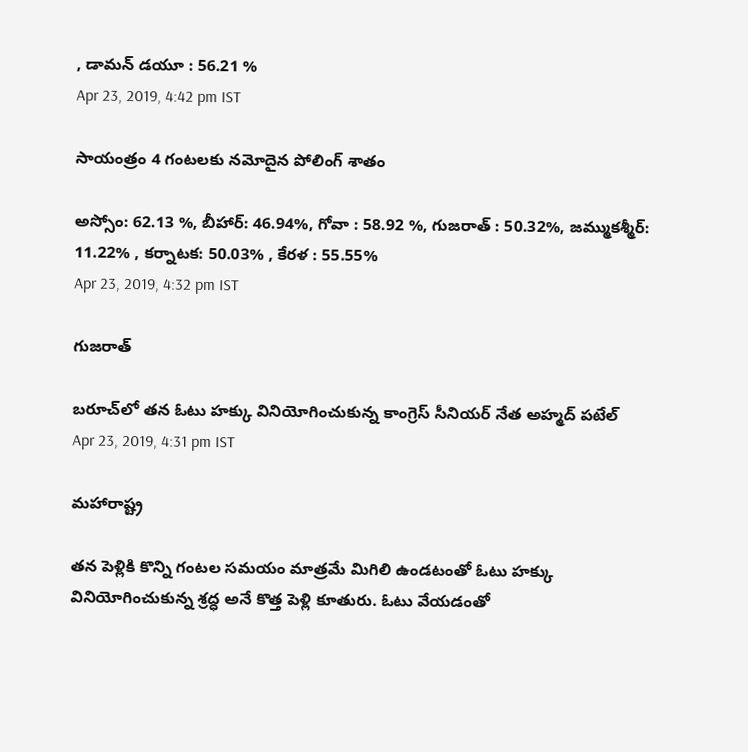, డామన్ డయూ : 56.21 %
Apr 23, 2019, 4:42 pm IST

సాయంత్రం 4 గంటలకు నమోదైన పోలింగ్ శాతం

అస్సోం: 62.13 %, బీహార్: 46.94%, గోవా : 58.92 %, గుజరాత్ : 50.32%, జమ్ముకశ్మీర్: 11.22% , కర్నాటక: 50.03% , కేరళ : 55.55%
Apr 23, 2019, 4:32 pm IST

గుజరాత్

బరూచ్‌లో తన ఓటు హక్కు వినియోగించుకున్న కాంగ్రెస్ సీనియర్ నేత అహ్మద్ పటేల్
Apr 23, 2019, 4:31 pm IST

మహారాష్ట్ర

తన పెళ్లికి కొన్ని గంటల సమయం మాత్రమే మిగిలి ఉండటంతో ఓటు హక్కు వినియోగించుకున్న శ్రద్ధ అనే కొత్త పెళ్లి కూతురు. ఓటు వేయడంతో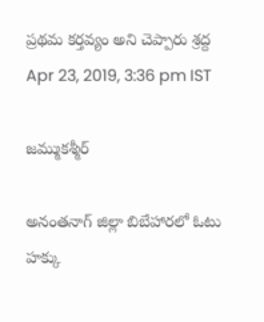ప్రథమ కర్తవ్యం అని చెప్పారు శ్రద్ద
Apr 23, 2019, 3:36 pm IST

జమ్ముకశ్మీర్

అనంతనాగ్ జిల్లా బిబేహారలో ఓటు హక్కు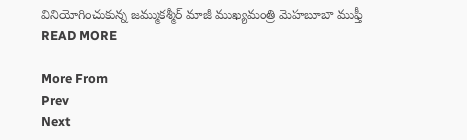వినియోగించుకున్న జమ్ముకశ్మీర్ మాజీ ముఖ్యమంత్రి మెహబూబా ముఫ్తీ
READ MORE

More From
Prev
Next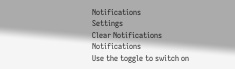Notifications
Settings
Clear Notifications
Notifications
Use the toggle to switch on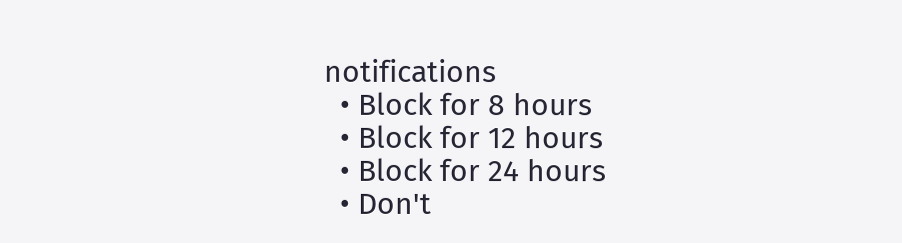notifications
  • Block for 8 hours
  • Block for 12 hours
  • Block for 24 hours
  • Don't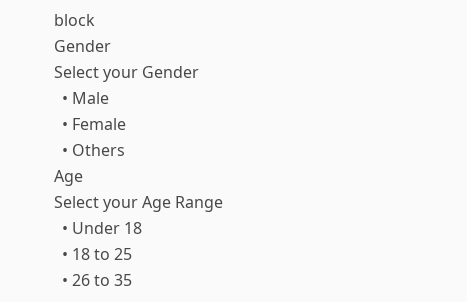block
Gender
Select your Gender
  • Male
  • Female
  • Others
Age
Select your Age Range
  • Under 18
  • 18 to 25
  • 26 to 35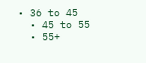• 36 to 45
  • 45 to 55
  • 55+